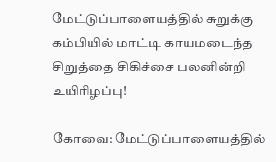மேட்டுப்பாளையத்தில் சுறுக்கு கம்பியில் மாட்டி காயமடைந்த சிறுத்தை சிகிச்சை பலனின்றி உயிரிழப்பு!

கோவை: மேட்டுப்பாளையத்தில்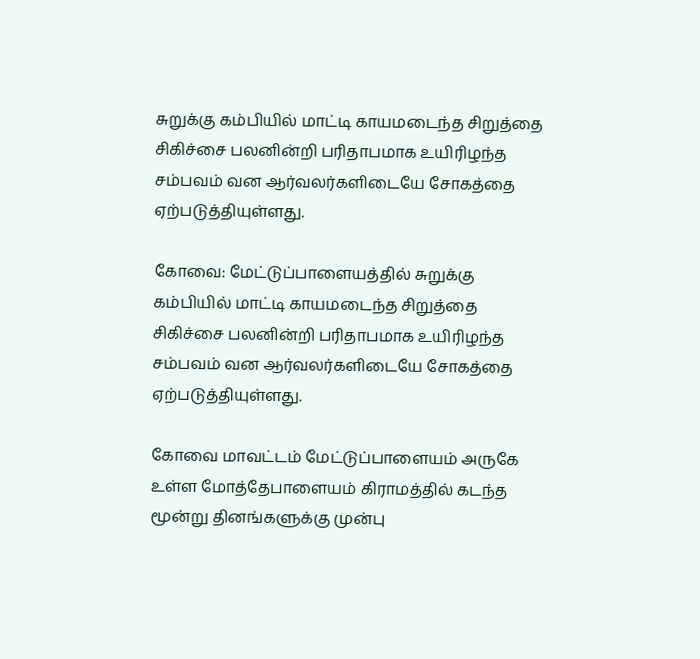சுறுக்கு கம்பியில் மாட்டி காயமடைந்த சிறுத்தை சிகிச்சை பலனின்றி பரிதாபமாக உயிரிழந்த சம்பவம் வன ஆர்வலர்களிடையே சோகத்தை ஏற்படுத்தியுள்ளது.

கோவை: மேட்டுப்பாளையத்தில் சுறுக்கு கம்பியில் மாட்டி காயமடைந்த சிறுத்தை சிகிச்சை பலனின்றி பரிதாபமாக உயிரிழந்த சம்பவம் வன ஆர்வலர்களிடையே சோகத்தை ஏற்படுத்தியுள்ளது.

கோவை மாவட்டம் மேட்டுப்பாளையம் அருகே உள்ள மோத்தேபாளையம் கிராமத்தில் கடந்த மூன்று தினங்களுக்கு முன்பு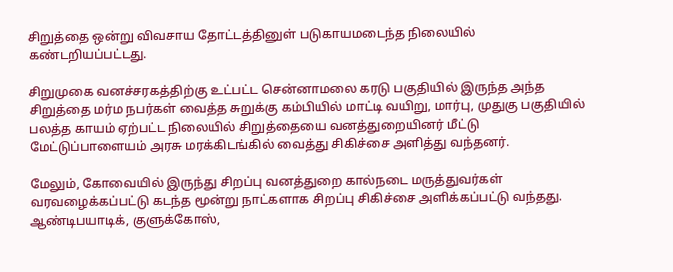சிறுத்தை ஒன்று விவசாய தோட்டத்தினுள் படுகாயமடைந்த நிலையில் கண்டறியப்பட்டது.

சிறுமுகை வனச்சரகத்திற்கு உட்பட்ட சென்னாமலை கரடு பகுதியில் இருந்த அந்த சிறுத்தை மர்ம நபர்கள் வைத்த சுறுக்கு கம்பியில் மாட்டி வயிறு, மார்பு, முதுகு பகுதியில் பலத்த காயம் ஏற்பட்ட நிலையில் சிறுத்தையை வனத்துறையினர் மீட்டு மேட்டுப்பாளையம் அரசு மரக்கிடங்கில் வைத்து சிகிச்சை அளித்து வந்தனர்.

மேலும், கோவையில் இருந்து சிறப்பு வனத்துறை கால்நடை மருத்துவர்கள் வரவழைக்கப்பட்டு கடந்த மூன்று நாட்களாக சிறப்பு சிகிச்சை அளிக்கப்பட்டு வந்தது. ஆண்டிபயாடிக், குளுக்கோஸ்,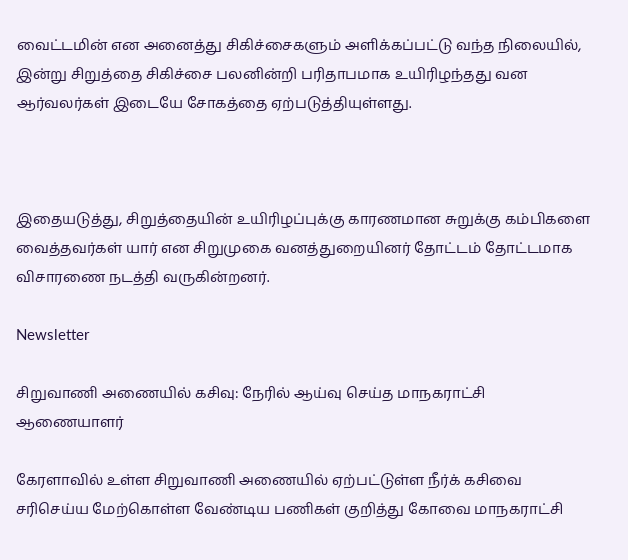வைட்டமின் என அனைத்து சிகிச்சைகளும் அளிக்கப்பட்டு வந்த நிலையில், இன்று சிறுத்தை சிகிச்சை பலனின்றி பரிதாபமாக உயிரிழந்தது வன ஆர்வலர்கள் இடையே சோகத்தை ஏற்படுத்தியுள்ளது.



இதையடுத்து, சிறுத்தையின் உயிரிழப்புக்கு காரணமான சுறுக்கு கம்பிகளை வைத்தவர்கள் யார் என சிறுமுகை வனத்துறையினர் தோட்டம் தோட்டமாக விசாரணை நடத்தி வருகின்றனர்.

Newsletter

சிறுவாணி அணையில் கசிவு: நேரில் ஆய்வு செய்த மாநகராட்சி ஆணையாளர்

கேரளாவில் உள்ள சிறுவாணி அணையில் ஏற்பட்டுள்ள நீர்க் கசிவை சரிசெய்ய மேற்கொள்ள வேண்டிய பணிகள் குறித்து கோவை மாநகராட்சி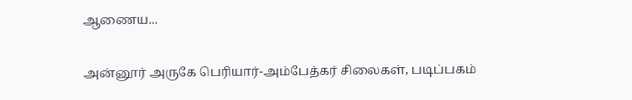ஆணைய...

அன்னூர் அருகே பெரியார்-அம்பேத்கர் சிலைகள், படிப்பகம்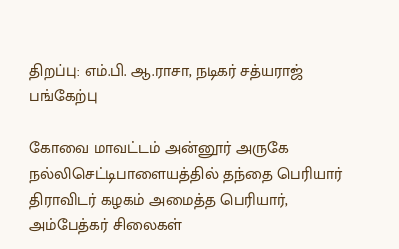திறப்பு: எம்.பி. ஆ.ராசா, நடிகர் சத்யராஜ் பங்கேற்பு

கோவை மாவட்டம் அன்னூர் அருகே நல்லிசெட்டிபாளையத்தில் தந்தை பெரியார் திராவிடர் கழகம் அமைத்த பெரியார், அம்பேத்கர் சிலைகள்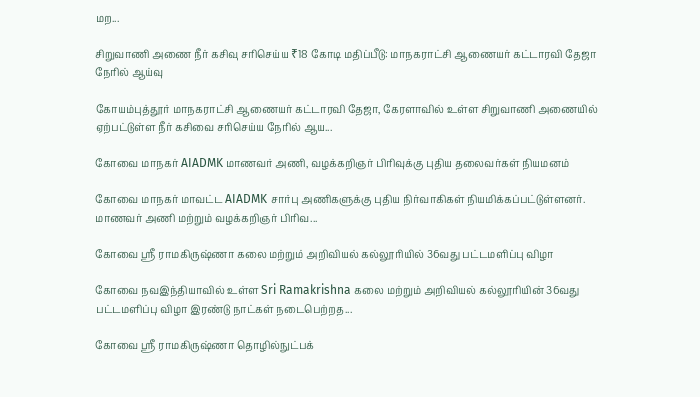மற...

சிறுவாணி அணை நீர் கசிவு சரிசெய்ய ₹18 கோடி மதிப்பீடு: மாநகராட்சி ஆணையர் கட்டாரவி தேஜா நேரில் ஆய்வு

கோயம்புத்தூர் மாநகராட்சி ஆணையர் கட்டாரவி தேஜா, கேரளாவில் உள்ள சிறுவாணி அணையில் ஏற்பட்டுள்ள நீர் கசிவை சரிசெய்ய நேரில் ஆய...

கோவை மாநகர் AIADMK மாணவர் அணி, வழக்கறிஞர் பிரிவுக்கு புதிய தலைவர்கள் நியமனம்

கோவை மாநகர் மாவட்ட AIADMK சார்பு அணிகளுக்கு புதிய நிர்வாகிகள் நியமிக்கப்பட்டுள்ளனர். மாணவர் அணி மற்றும் வழக்கறிஞர் பிரிவ...

கோவை ஸ்ரீ ராமகிருஷ்ணா கலை மற்றும் அறிவியல் கல்லூரியில் 36வது பட்டமளிப்பு விழா

கோவை நவஇந்தியாவில் உள்ள Sri Ramakrishna கலை மற்றும் அறிவியல் கல்லூரியின் 36வது பட்டமளிப்பு விழா இரண்டு நாட்கள் நடைபெற்றத...

கோவை ஸ்ரீ ராமகிருஷ்ணா தொழில்நுட்பக்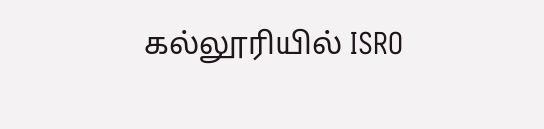கல்லூரியில் ISRO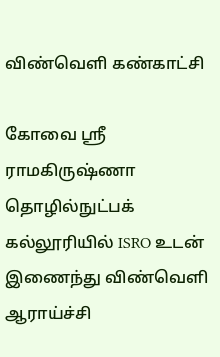விண்வெளி கண்காட்சி

கோவை ஸ்ரீ ராமகிருஷ்ணா தொழில்நுட்பக் கல்லூரியில் ISRO உடன் இணைந்து விண்வெளி ஆராய்ச்சி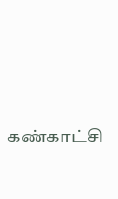கண்காட்சி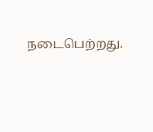நடைபெற்றது.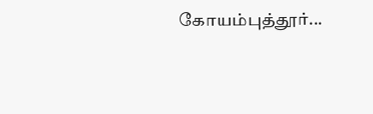கோயம்புத்தூர்...